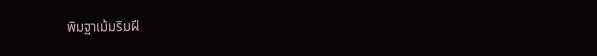พิมฐาเม้มริมฝี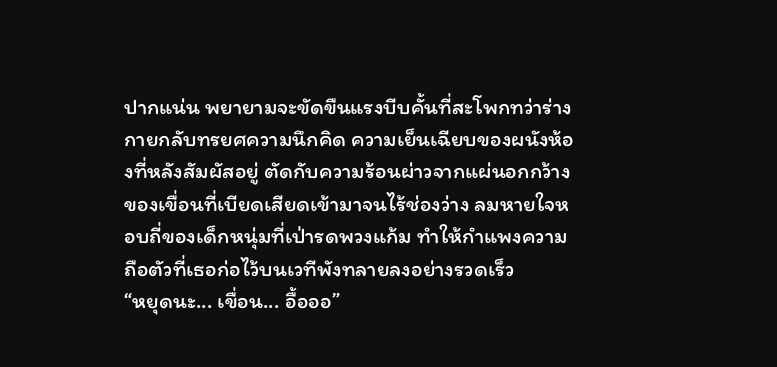ปากแน่น พยายามจะขัดขืนแรงบีบคั้นที่สะโพกทว่าร่างกายกลับทรยศความนึกคิด ความเย็นเฉียบของผนังห้องที่หลังสัมผัสอยู่ ตัดกับความร้อนผ่าวจากแผ่นอกกว้างของเขื่อนที่เบียดเสียดเข้ามาจนไร้ช่องว่าง ลมหายใจหอบถี่ของเด็กหนุ่มที่เป่ารดพวงแก้ม ทำให้กำแพงความถือตัวที่เธอก่อไว้บนเวทีพังทลายลงอย่างรวดเร็ว
“หยุดนะ... เขื่อน... อื้อออ”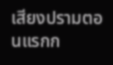เสียงปรามตอนแรกก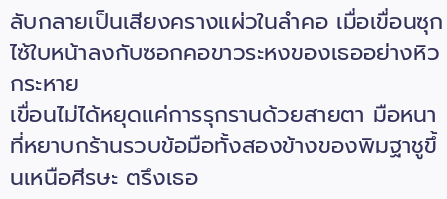ลับกลายเป็นเสียงครางแผ่วในลำคอ เมื่อเขื่อนซุกไซ้ใบหน้าลงกับซอกคอขาวระหงของเธออย่างหิวกระหาย
เขื่อนไม่ได้หยุดแค่การรุกรานด้วยสายตา มือหนาที่หยาบกร้านรวบข้อมือทั้งสองข้างของพิมฐาชูขึ้นเหนือศีรษะ ตรึงเธอ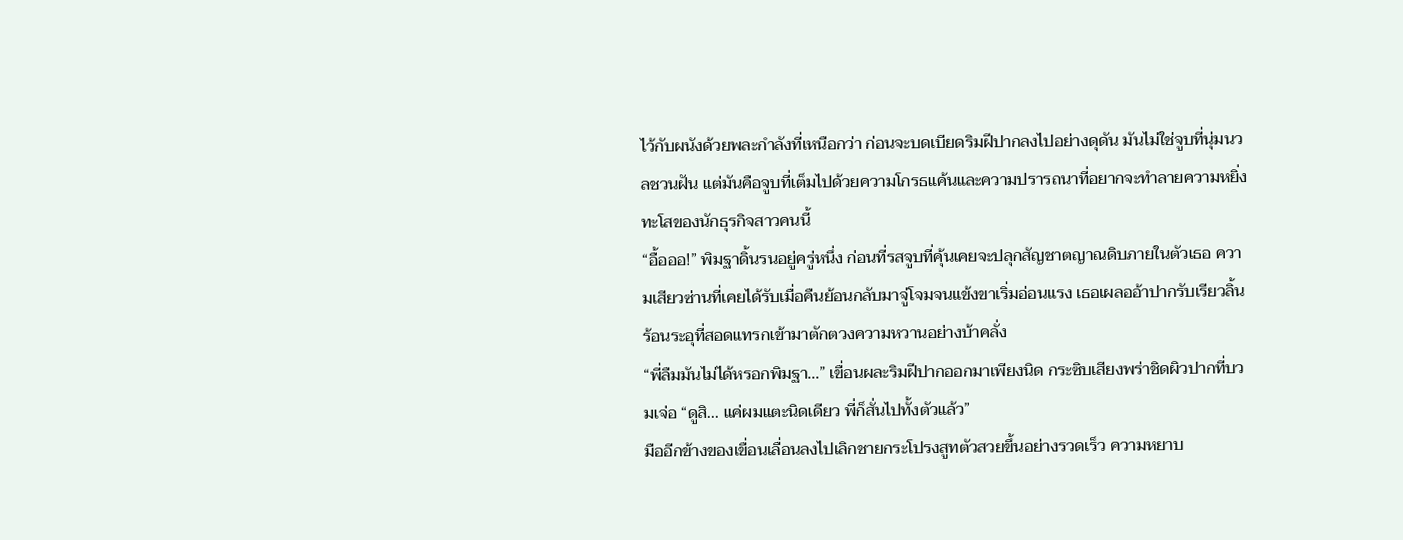ไว้กับผนังด้วยพละกำลังที่เหนือกว่า ก่อนจะบดเบียดริมฝีปากลงไปอย่างดุดัน มันไม่ใช่จูบที่นุ่มนวลชวนฝัน แต่มันคือจูบที่เต็มไปด้วยความโกรธแค้นและความปรารถนาที่อยากจะทำลายความหยิ่งทะโสของนักธุรกิจสาวคนนี้
“อื้อออ!” พิมฐาดิ้นรนอยู่ครู่หนึ่ง ก่อนที่รสจูบที่คุ้นเคยจะปลุกสัญชาตญาณดิบภายในตัวเธอ ความเสียวซ่านที่เคยได้รับเมื่อคืนย้อนกลับมาจู่โจมจนแข้งขาเริ่มอ่อนแรง เธอเผลออ้าปากรับเรียวลิ้นร้อนระอุที่สอดแทรกเข้ามาตักตวงความหวานอย่างบ้าคลั่ง
“พี่ลืมมันไม่ได้หรอกพิมฐา...” เขื่อนผละริมฝีปากออกมาเพียงนิด กระซิบเสียงพร่าชิดผิวปากที่บวมเจ่อ “ดูสิ... แค่ผมแตะนิดเดียว พี่ก็สั่นไปทั้งตัวแล้ว”
มืออีกข้างของเขื่อนเลื่อนลงไปเลิกชายกระโปรงสูทตัวสวยขึ้นอย่างรวดเร็ว ความหยาบ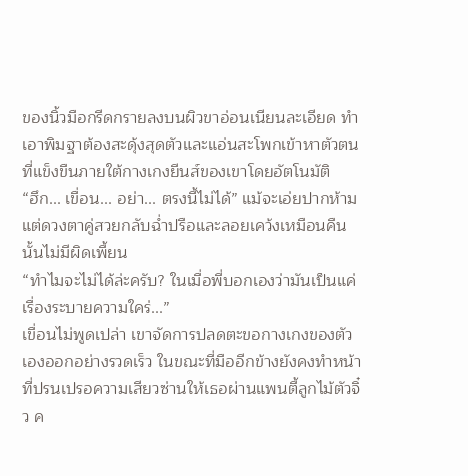ของนิ้วมือกรีดกรายลงบนผิวขาอ่อนเนียนละเอียด ทำเอาพิมฐาต้องสะดุ้งสุดตัวและแอ่นสะโพกเข้าหาตัวตนที่แข็งขืนภายใต้กางเกงยีนส์ของเขาโดยอัตโนมัติ
“ฮึก... เขื่อน... อย่า... ตรงนี้ไม่ได้” แม้จะเอ่ยปากห้าม แต่ดวงตาคู่สวยกลับฉ่ำปรือและลอยเคว้งเหมือนคืนนั้นไม่มีผิดเพี้ยน
“ทำไมจะไม่ได้ล่ะครับ? ในเมื่อพี่บอกเองว่ามันเป็นแค่เรื่องระบายความใคร่...”
เขื่อนไม่พูดเปล่า เขาจัดการปลดตะขอกางเกงของตัวเองออกอย่างรวดเร็ว ในขณะที่มืออีกข้างยังคงทำหน้าที่ปรนเปรอความเสียวซ่านให้เธอผ่านแพนตี้ลูกไม้ตัวจิ๋ว ค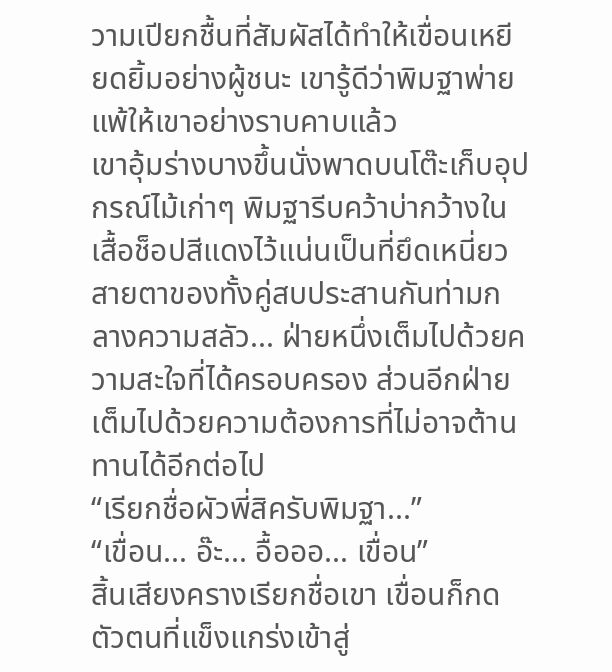วามเปียกชื้นที่สัมผัสได้ทำให้เขื่อนเหยียดยิ้มอย่างผู้ชนะ เขารู้ดีว่าพิมฐาพ่ายแพ้ให้เขาอย่างราบคาบแล้ว
เขาอุ้มร่างบางขึ้นนั่งพาดบนโต๊ะเก็บอุปกรณ์ไม้เก่าๆ พิมฐารีบคว้าบ่ากว้างในเสื้อช็อปสีแดงไว้แน่นเป็นที่ยึดเหนี่ยว สายตาของทั้งคู่สบประสานกันท่ามกลางความสลัว... ฝ่ายหนึ่งเต็มไปด้วยความสะใจที่ได้ครอบครอง ส่วนอีกฝ่ายเต็มไปด้วยความต้องการที่ไม่อาจต้านทานได้อีกต่อไป
“เรียกชื่อผัวพี่สิครับพิมฐา...”
“เขื่อน... อ๊ะ... อื้อออ... เขื่อน”
สิ้นเสียงครางเรียกชื่อเขา เขื่อนก็กดตัวตนที่แข็งแกร่งเข้าสู่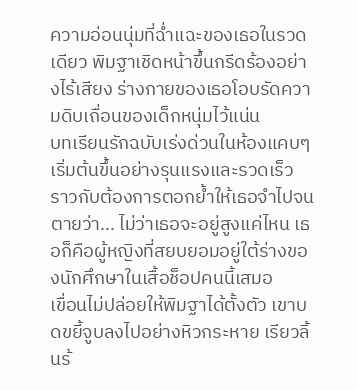ความอ่อนนุ่มที่ฉ่ำแฉะของเธอในรวดเดียว พิมฐาเชิดหน้าขึ้นกรีดร้องอย่างไร้เสียง ร่างกายของเธอโอบรัดความดิบเถื่อนของเด็กหนุ่มไว้แน่น
บทเรียนรักฉบับเร่งด่วนในห้องแคบๆ เริ่มต้นขึ้นอย่างรุนแรงและรวดเร็ว ราวกับต้องการตอกย้ำให้เธอจำไปจนตายว่า... ไม่ว่าเธอจะอยู่สูงแค่ไหน เธอก็คือผู้หญิงที่สยบยอมอยู่ใต้ร่างของนักศึกษาในเสื้อช็อปคนนี้เสมอ
เขื่อนไม่ปล่อยให้พิมฐาได้ตั้งตัว เขาบดขยี้จูบลงไปอย่างหิวกระหาย เรียวลิ้นร้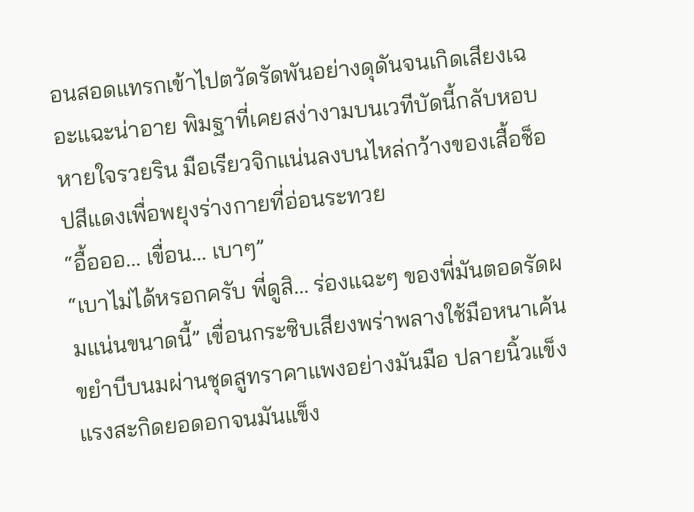อนสอดแทรกเข้าไปตวัดรัดพันอย่างดุดันจนเกิดเสียงเฉอะแฉะน่าอาย พิมฐาที่เคยสง่างามบนเวทีบัดนี้กลับหอบหายใจรวยริน มือเรียวจิกแน่นลงบนไหล่กว้างของเสื้อช็อปสีแดงเพื่อพยุงร่างกายที่อ่อนระทวย
“อื้อออ... เขื่อน... เบาๆ”
“เบาไม่ได้หรอกครับ พี่ดูสิ... ร่องแฉะๆ ของพี่มันตอดรัดผมแน่นขนาดนี้” เขื่อนกระซิบเสียงพร่าพลางใช้มือหนาเค้นขยำบีบนมผ่านชุดสูทราคาแพงอย่างมันมือ ปลายนิ้วแข็งแรงสะกิดยอดอกจนมันแข็ง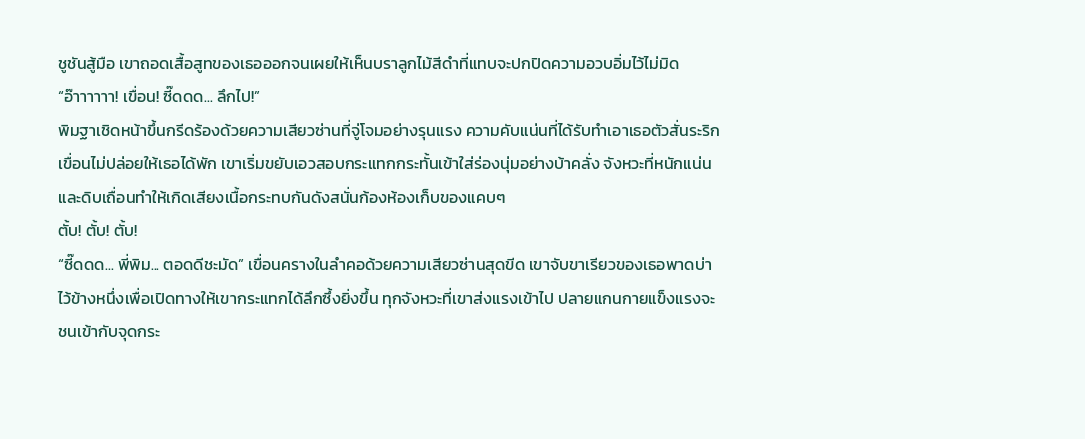ชูชันสู้มือ เขาถอดเสื้อสูทของเธอออกจนเผยให้เห็นบราลูกไม้สีดำที่แทบจะปกปิดความอวบอิ่มไว้ไม่มิด
“อ๊าาาาาา! เขื่อน! ซี๊ดดด... ลึกไป!”
พิมฐาเชิดหน้าขึ้นกรีดร้องด้วยความเสียวซ่านที่จู่โจมอย่างรุนแรง ความคับแน่นที่ได้รับทำเอาเธอตัวสั่นระริก เขื่อนไม่ปล่อยให้เธอได้พัก เขาเริ่มขยับเอวสอบกระแทกกระทั้นเข้าใส่ร่องนุ่มอย่างบ้าคลั่ง จังหวะที่หนักแน่นและดิบเถื่อนทำให้เกิดเสียงเนื้อกระทบกันดังสนั่นก้องห้องเก็บของแคบๆ
ตั้บ! ตั้บ! ตั้บ!
“ซี๊ดดด... พี่พิม... ตอดดีชะมัด” เขื่อนครางในลำคอด้วยความเสียวซ่านสุดขีด เขาจับขาเรียวของเธอพาดบ่าไว้ข้างหนึ่งเพื่อเปิดทางให้เขากระแทกได้ลึกซึ้งยิ่งขึ้น ทุกจังหวะที่เขาส่งแรงเข้าไป ปลายแกนกายแข็งแรงจะชนเข้ากับจุดกระ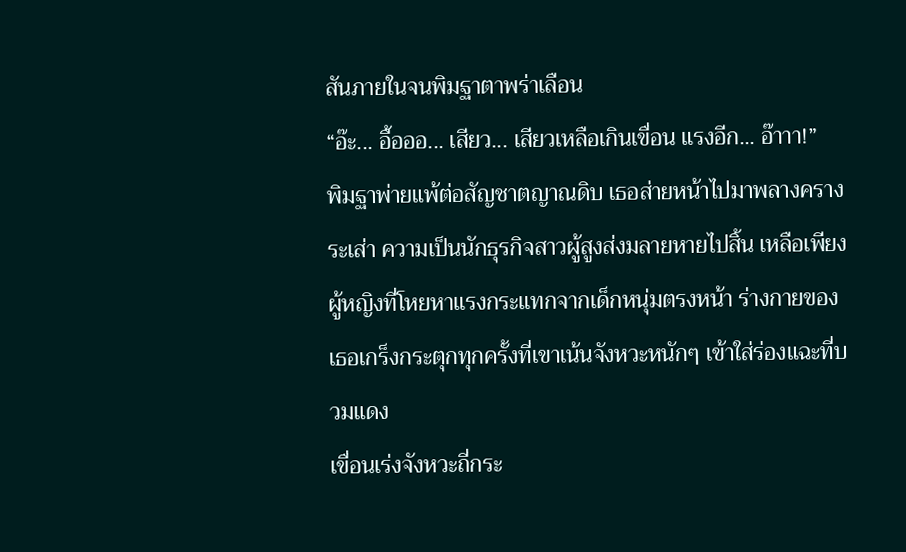สันภายในจนพิมฐาตาพร่าเลือน
“อ๊ะ... อื้อออ... เสียว... เสียวเหลือเกินเขื่อน แรงอีก... อ๊าาา!”
พิมฐาพ่ายแพ้ต่อสัญชาตญาณดิบ เธอส่ายหน้าไปมาพลางครางระเส่า ความเป็นนักธุรกิจสาวผู้สูงส่งมลายหายไปสิ้น เหลือเพียงผู้หญิงที่โหยหาแรงกระแทกจากเด็กหนุ่มตรงหน้า ร่างกายของเธอเกร็งกระตุกทุกครั้งที่เขาเน้นจังหวะหนักๆ เข้าใส่ร่องแฉะที่บวมแดง
เขื่อนเร่งจังหวะถี่กระ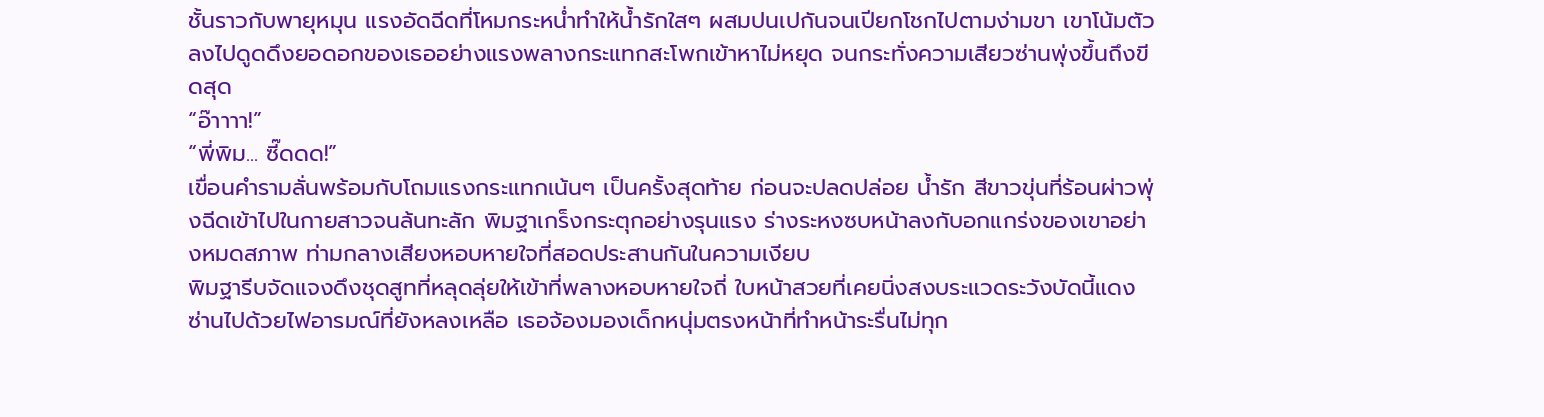ชั้นราวกับพายุหมุน แรงอัดฉีดที่โหมกระหน่ำทำให้น้ำรักใสๆ ผสมปนเปกันจนเปียกโชกไปตามง่ามขา เขาโน้มตัวลงไปดูดดึงยอดอกของเธออย่างแรงพลางกระแทกสะโพกเข้าหาไม่หยุด จนกระทั่งความเสียวซ่านพุ่งขึ้นถึงขีดสุด
“อ๊าาาา!”
“พี่พิม... ซี๊ดดด!”
เขื่อนคำรามลั่นพร้อมกับโถมแรงกระแทกเน้นๆ เป็นครั้งสุดท้าย ก่อนจะปลดปล่อย น้ำรัก สีขาวขุ่นที่ร้อนผ่าวพุ่งฉีดเข้าไปในกายสาวจนล้นทะลัก พิมฐาเกร็งกระตุกอย่างรุนแรง ร่างระหงซบหน้าลงกับอกแกร่งของเขาอย่างหมดสภาพ ท่ามกลางเสียงหอบหายใจที่สอดประสานกันในความเงียบ
พิมฐารีบจัดแจงดึงชุดสูทที่หลุดลุ่ยให้เข้าที่พลางหอบหายใจถี่ ใบหน้าสวยที่เคยนิ่งสงบระแวดระวังบัดนี้แดงซ่านไปด้วยไฟอารมณ์ที่ยังหลงเหลือ เธอจ้องมองเด็กหนุ่มตรงหน้าที่ทำหน้าระรื่นไม่ทุก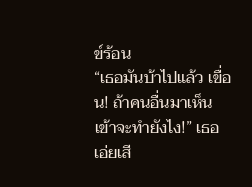ข์ร้อน
“เธอมันบ้าไปแล้ว เขื่อน! ถ้าคนอื่นมาเห็นเข้าจะทำยังไง!” เธอเอ่ยเสี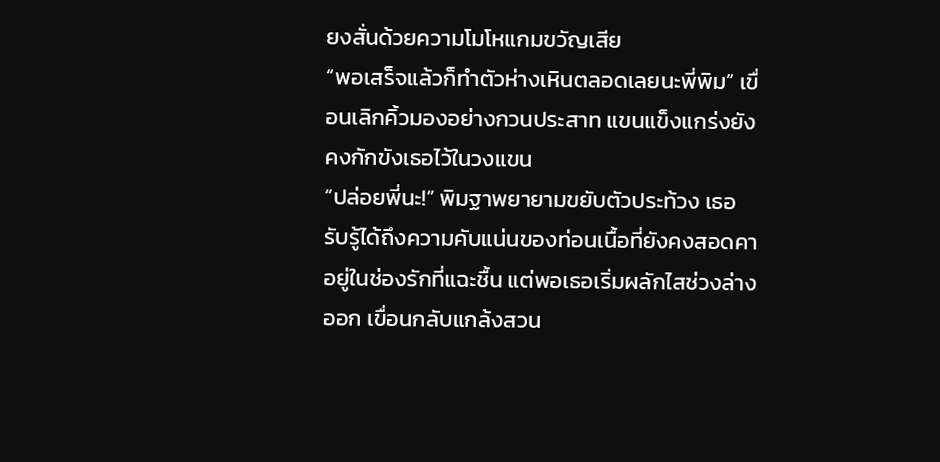ยงสั่นด้วยความโมโหแกมขวัญเสีย
“พอเสร็จแล้วก็ทำตัวห่างเหินตลอดเลยนะพี่พิม” เขื่อนเลิกคิ้วมองอย่างกวนประสาท แขนแข็งแกร่งยังคงกักขังเธอไว้ในวงแขน
“ปล่อยพี่นะ!” พิมฐาพยายามขยับตัวประท้วง เธอรับรู้ได้ถึงความคับแน่นของท่อนเนื้อที่ยังคงสอดคาอยู่ในช่องรักที่แฉะชื้น แต่พอเธอเริ่มผลักไสช่วงล่างออก เขื่อนกลับแกล้งสวน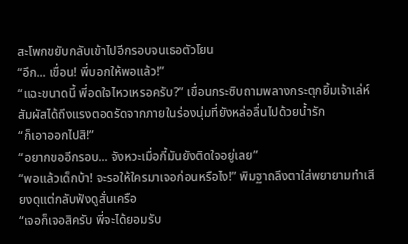สะโพกขยับกลับเข้าไปอีกรอบจนเธอตัวโยน
“อึก... เขื่อน! พี่บอกให้พอแล้ว!”
“แฉะขนาดนี้ พี่อดใจไหวเหรอครับ?” เขื่อนกระซิบถามพลางกระตุกยิ้มเจ้าเล่ห์ สัมผัสได้ถึงแรงตอดรัดจากภายในร่องนุ่มที่ยังหล่อลื่นไปด้วยน้ำรัก
“ก็เอาออกไปสิ!”
“อยากขออีกรอบ... จังหวะเมื่อกี้มันยังติดใจอยู่เลย”
“พอแล้วเด็กบ้า! จะรอให้ใครมาเจอก่อนหรือไง!” พิมฐาถลึงตาใส่พยายามทำเสียงดุแต่กลับฟังดูสั่นเครือ
“เจอก็เจอสิครับ พี่จะได้ยอมรับ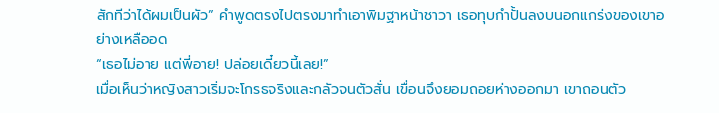สักทีว่าได้ผมเป็นผัว” คำพูดตรงไปตรงมาทำเอาพิมฐาหน้าชาวา เธอทุบกำปั้นลงบนอกแกร่งของเขาอย่างเหลืออด
“เธอไม่อาย แต่พี่อาย! ปล่อยเดี๋ยวนี้เลย!”
เมื่อเห็นว่าหญิงสาวเริ่มจะโกรธจริงและกลัวจนตัวสั่น เขื่อนจึงยอมถอยห่างออกมา เขาถอนตัว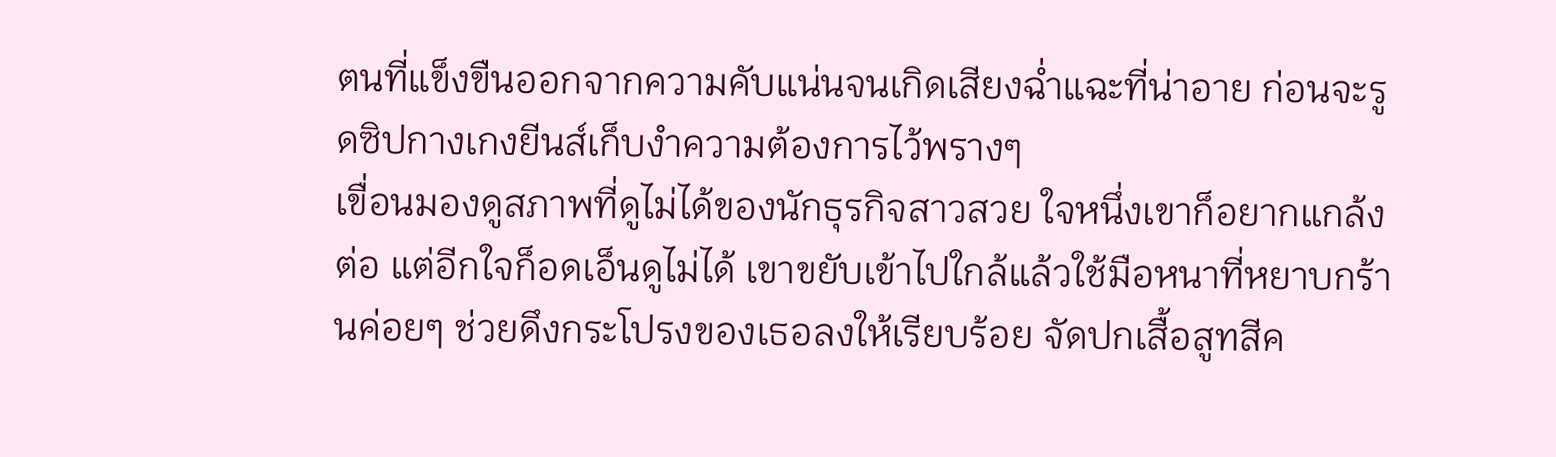ตนที่แข็งขืนออกจากความคับแน่นจนเกิดเสียงฉ่ำแฉะที่น่าอาย ก่อนจะรูดซิปกางเกงยีนส์เก็บงำความต้องการไว้พรางๆ
เขื่อนมองดูสภาพที่ดูไม่ได้ของนักธุรกิจสาวสวย ใจหนึ่งเขาก็อยากแกล้งต่อ แต่อีกใจก็อดเอ็นดูไม่ได้ เขาขยับเข้าไปใกล้แล้วใช้มือหนาที่หยาบกร้านค่อยๆ ช่วยดึงกระโปรงของเธอลงให้เรียบร้อย จัดปกเสื้อสูทสีค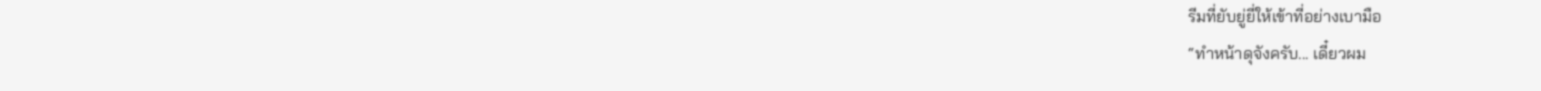รีมที่ยับยู่ยี่ให้เข้าที่อย่างเบามือ
“ทำหน้าดุจังครับ... เดี๋ยวผม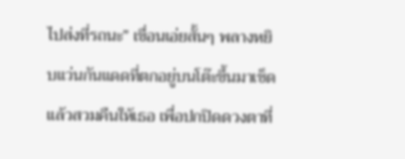ไปส่งที่รถนะ” เขื่อนเอ่ยสั้นๆ พลางหยิบแว่นกันแดดที่ตกอยู่บนโต๊ะขึ้นมาเช็ดแล้วสวมคืนให้เธอ เพื่อปกปิดดวงตาที่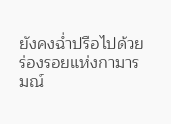ยังคงฉ่ำปรือไปด้วยร่องรอยแห่งกามารมณ์